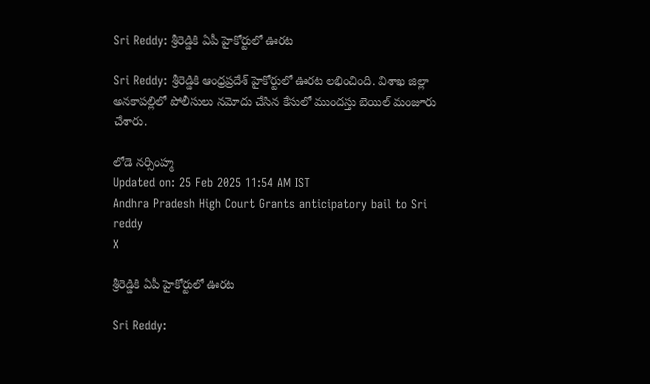Sri Reddy: శ్రీరెడ్డికి ఏపీ హైకోర్టులో ఊరట

Sri Reddy: శ్రీరెడ్డికి ఆంధ్రప్రదేశ్ హైకోర్టులో ఊరట లభించింది. విశాఖ జిల్లా అనకాపల్లిలో పోలీసులు నమోదు చేసిన కేసులో ముందస్తు బెయిల్ మంజూరు చేశారు.

లోడె నర్సింహ్మ
Updated on: 25 Feb 2025 11:54 AM IST
Andhra Pradesh High Court Grants anticipatory bail to Sri reddy
X

శ్రీరెడ్డికి ఏపీ హైకోర్టులో ఊరట

Sri Reddy: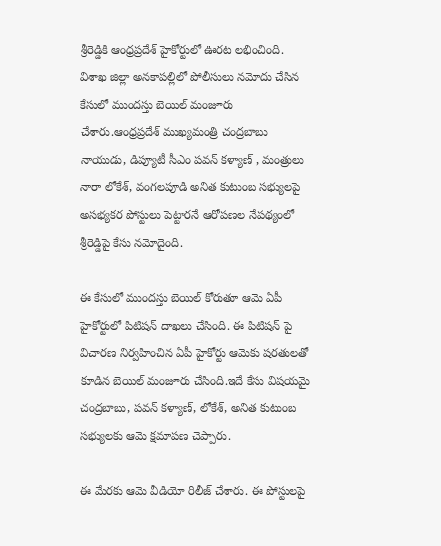శ్రీరెడ్డికి ఆంధ్రప్రదేశ్ హైకోర్టులో ఊరట లభించింది. విశాఖ జిల్లా అనకాపల్లిలో పోలీసులు నమోదు చేసిన కేసులో ముందస్తు బెయిల్ మంజూరు చేశారు.ఆంధ్రప్రదేశ్ ముఖ్యమంత్రి చంద్రబాబు నాయుడు, డిప్యూటీ సీఎం పవన్ కళ్యాణ్ , మంత్రులు నారా లోకేశ్, వంగలపూడి అనిత కుటుంబ సభ్యులపై అసభ్యకర పోస్టులు పెట్టారనే ఆరోపణల నేపథ్యంలో శ్రీరెడ్డిపై కేసు నమోదైంది.

ఈ కేసులో ముందస్తు బెయిల్ కోరుతూ ఆమె ఏపీ హైకోర్టులో పిటిషన్ దాఖలు చేసింది. ఈ పిటిషన్ పై విచారణ నిర్వహించిన ఏపీ హైకోర్టు ఆమెకు షరతులతో కూడిన బెయిల్ మంజూరు చేసింది.ఇదే కేసు విషయమై చంద్రబాబు, పవన్ కళ్యాణ్, లోకేశ్, అనిత కుటుంబ సభ్యులకు ఆమె క్షమాపణ చెప్పారు.

ఈ మేరకు ఆమె వీడియో రిలీజ్ చేశారు. ఈ పోస్టులపై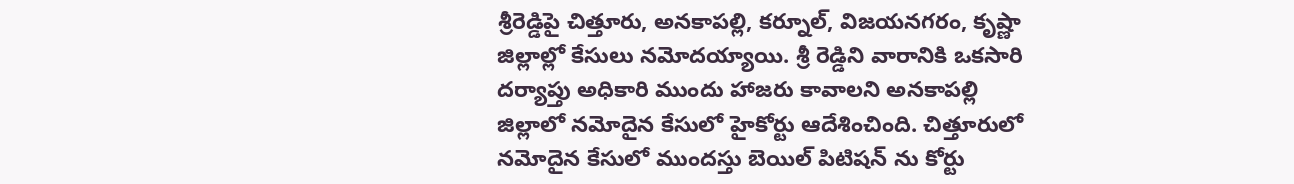శ్రీరెడ్డిపై చిత్తూరు, అనకాపల్లి, కర్నూల్, విజయనగరం, కృష్ణా జిల్లాల్లో కేసులు నమోదయ్యాయి. శ్రీ రెడ్డిని వారానికి ఒకసారి దర్యాప్తు అధికారి ముందు హాజరు కావాలని అనకాపల్లి జిల్లాలో నమోదైన కేసులో హైకోర్టు ఆదేశించింది. చిత్తూరులో నమోదైన కేసులో ముందస్తు బెయిల్ పిటిషన్ ను కోర్టు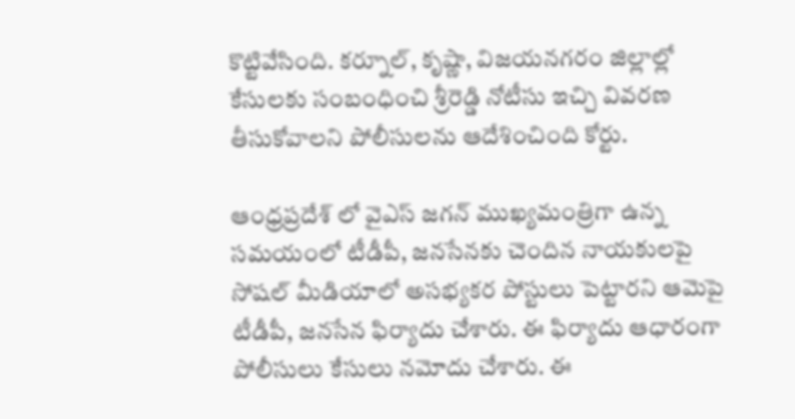కొట్టివేసింది. కర్నూల్, కృష్ణా, విజయనగరం జిల్లాల్లో కేసులకు సంబంధించి శ్రీరెడ్డి నోటీసు ఇచ్చి వివరణ తీసుకోవాలని పోలీసులను ఆదేశించింది కోర్టు.

ఆంధ్రప్రదేశ్ లో వైఎస్ జగన్ ముఖ్యమంత్రిగా ఉన్న సమయంలో టీడీపీ, జనసేనకు చెందిన నాయకులపై సోషల్ మీడియాలో అసభ్యకర పోస్టులు పెట్టారని ఆమెపై టీడీపీ, జనసేన ఫిర్యాదు చేశారు. ఈ ఫిర్యాదు ఆధారంగా పోలీసులు కేసులు నమోదు చేశారు. ఈ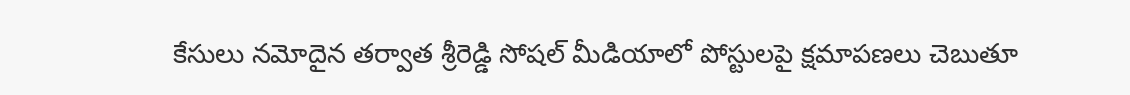కేసులు నమోదైన తర్వాత శ్రీరెడ్డి సోషల్ మీడియాలో పోస్టులపై క్షమాపణలు చెబుతూ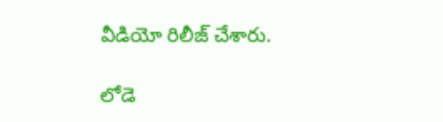వీడియో రిలీజ్ చేశారు.

లోడె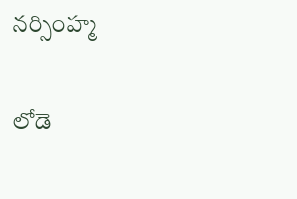నర్సింహ్మ

లోడె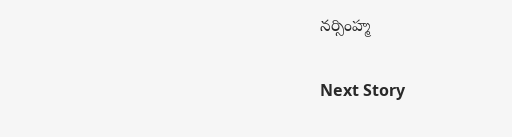నర్సింహ్మ

Next Story